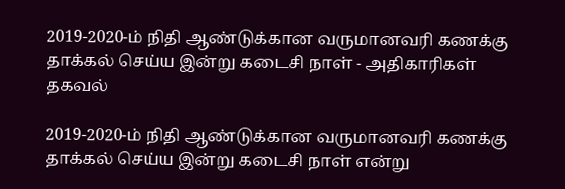2019-2020-ம் நிதி ஆண்டுக்கான வருமானவரி கணக்கு தாக்கல் செய்ய இன்று கடைசி நாள் - அதிகாரிகள் தகவல்

2019-2020-ம் நிதி ஆண்டுக்கான வருமானவரி கணக்கு தாக்கல் செய்ய இன்று கடைசி நாள் என்று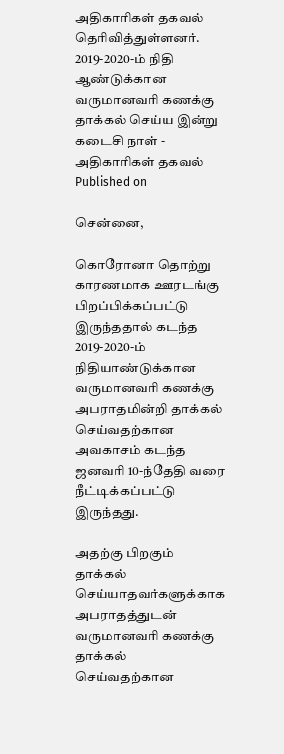அதிகாரிகள் தகவல் தெரிவித்துள்ளனர்.
2019-2020-ம் நிதி ஆண்டுக்கான வருமானவரி கணக்கு தாக்கல் செய்ய இன்று கடைசி நாள் - அதிகாரிகள் தகவல்
Published on

சென்னை,

கொரோனா தொற்று காரணமாக ஊரடங்கு பிறப்பிக்கப்பட்டு இருந்ததால் கடந்த 2019-2020-ம் நிதியாண்டுக்கான வருமானவரி கணக்கு அபராதமின்றி தாக்கல் செய்வதற்கான அவகாசம் கடந்த ஜனவரி 10-ந்தேதி வரை நீட்டிக்கப்பட்டு இருந்தது.

அதற்கு பிறகும் தாக்கல் செய்யாதவர்களுக்காக அபராதத்துடன் வருமானவரி கணக்கு தாக்கல் செய்வதற்கான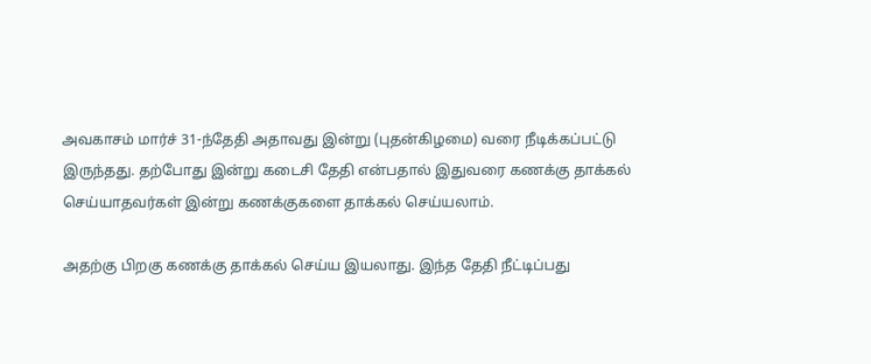அவகாசம் மார்ச் 31-ந்தேதி அதாவது இன்று (புதன்கிழமை) வரை நீடிக்கப்பட்டு இருந்தது. தற்போது இன்று கடைசி தேதி என்பதால் இதுவரை கணக்கு தாக்கல் செய்யாதவர்கள் இன்று கணக்குகளை தாக்கல் செய்யலாம்.

அதற்கு பிறகு கணக்கு தாக்கல் செய்ய இயலாது. இந்த தேதி நீட்டிப்பது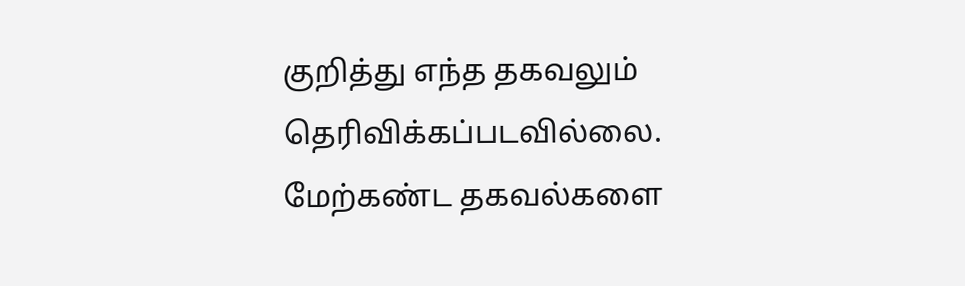குறித்து எந்த தகவலும் தெரிவிக்கப்படவில்லை. மேற்கண்ட தகவல்களை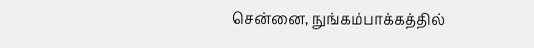சென்னை, நுங்கம்பாக்கத்தில்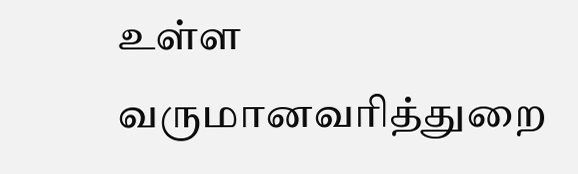உள்ள வருமானவரித்துறை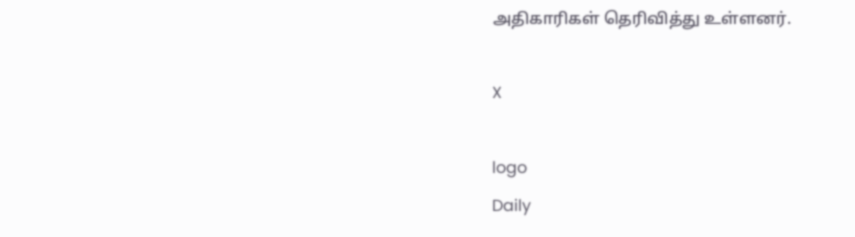அதிகாரிகள் தெரிவித்து உள்ளனர்.

X

logo
Daily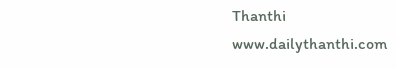Thanthi
www.dailythanthi.com